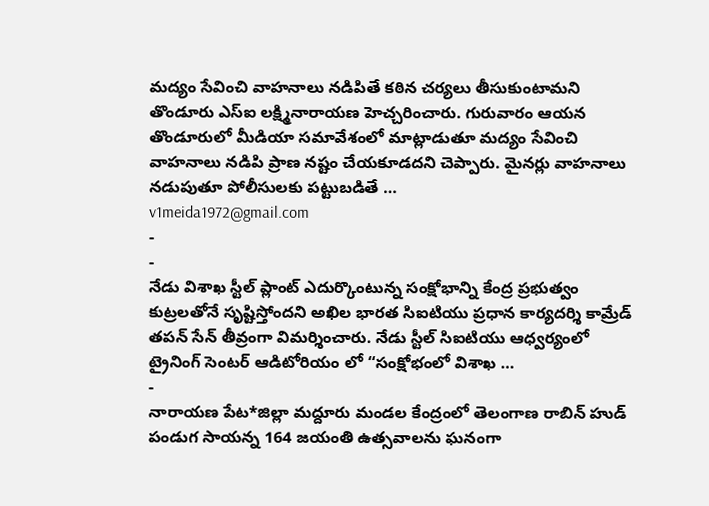మద్యం సేవించి వాహనాలు నడిపితే కఠిన చర్యలు తీసుకుంటామని తొండూరు ఎస్ఐ లక్ష్మినారాయణ హెచ్చరించారు. గురువారం ఆయన తొండూరులో మీడియా సమావేశంలో మాట్లాడుతూ మద్యం సేవించి వాహనాలు నడిపి ప్రాణ నష్టం చేయకూడదని చెప్పారు. మైనర్లు వాహనాలు నడుపుతూ పోలీసులకు పట్టుబడితే …
v1meida1972@gmail.com
-
-
నేడు విశాఖ స్టీల్ ప్లాంట్ ఎదుర్కొంటున్న సంక్షోభాన్ని కేంద్ర ప్రభుత్వం కుట్రలతోనే సృష్టిస్తోందని అఖిల భారత సిఐటియు ప్రధాన కార్యదర్శి కామ్రేడ్ తపన్ సేన్ తీవ్రంగా విమర్శించారు. నేడు స్టీల్ సిఐటియు ఆధ్వర్యంలో ట్రైనింగ్ సెంటర్ ఆడిటోరియం లో “సంక్షోభంలో విశాఖ …
-
నారాయణ పేట*జిల్లా మద్దూరు మండల కేంద్రంలో తెలంగాణ రాబిన్ హుడ్ పండుగ సాయన్న 164 జయంతి ఉత్సవాలను ఘనంగా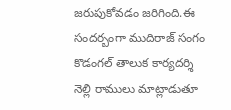జరుపుకోవడం జరిగింది.ఈ సందర్బంగా ముదిరాజ్ సంగం కొడంగల్ తాలుక కార్యదర్శి నెల్లి రాములు మాట్లాడుతూ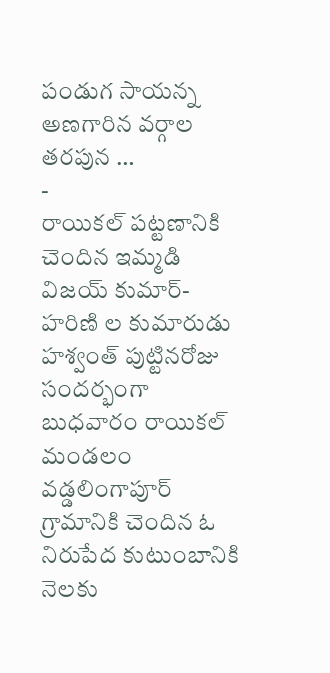పండుగ సాయన్న అణగారిన వర్గాల తరపున …
-
రాయికల్ పట్టణానికి చెందిన ఇమ్మడి విజయ్ కుమార్- హరిణి ల కుమారుడు హశ్వంత్ పుట్టినరోజు సందర్భంగా బుధవారం రాయికల్ మండలం వడ్డలింగాపూర్ గ్రామానికి చెందిన ఓ నిరుపేద కుటుంబానికి నెలకు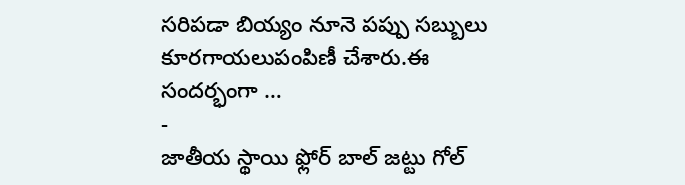సరిపడా బియ్యం నూనె పప్పు సబ్బులు కూరగాయలుపంపిణీ చేశారు.ఈ సందర్భంగా …
-
జాతీయ స్థాయి ఫ్లోర్ బాల్ జట్టు గోల్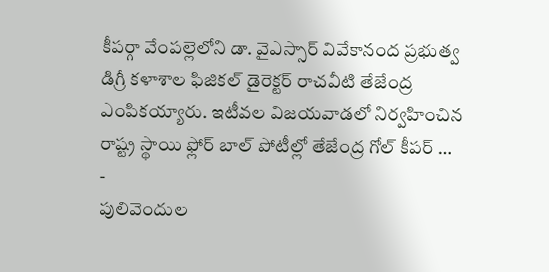కీపర్గా వేంపల్లెలోని డా. వైఎస్సార్ వివేకానంద ప్రభుత్వ డిగ్రీ కళాశాల ఫిజికల్ డైరెక్టర్ రాచవీటి తేజేంద్ర ఎంపికయ్యారు. ఇటీవల విజయవాడలో నిర్వహించిన రాష్ట్ర స్థాయి ఫ్లోర్ బాల్ పోటీల్లో తేజేంద్ర గోల్ కీపర్ …
-
పులివెందుల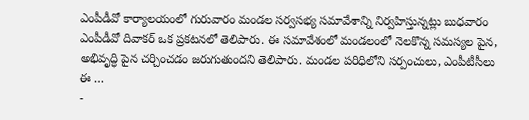ఎంపీడీవో కార్యాలయంలో గురువారం మండల సర్వసభ్య సమావేశాన్ని నిర్వహిస్తున్నట్లు బుధవారం ఎంపీడీవో దివాకర్ ఒక ప్రకటనలో తెలిపారు. ఈ సమావేశంలో మండలంలో నెలకొన్న సమస్యల పైన, అభివృద్ధి పైన చర్చించడం జరుగుతుందని తెలిపారు. మండల పరిధిలోని సర్పంచులు, ఎంపీటీసీలు ఈ …
-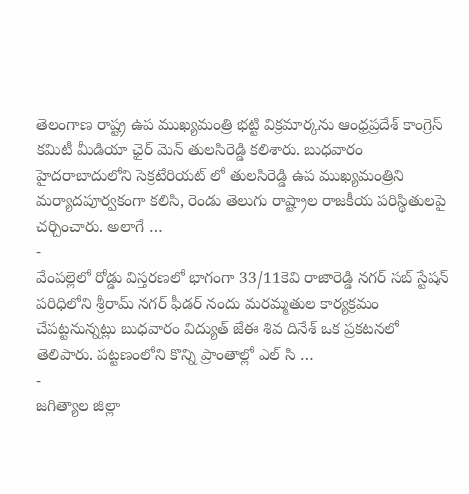తెలంగాణ రాష్ట్ర ఉప ముఖ్యమంత్రి భట్టి విక్రమార్కను ఆంధ్రప్రదేశ్ కాంగ్రెస్ కమిటీ మీడియా ఛైర్ మెన్ తులసిరెడ్డి కలిశారు. బుధవారం హైదరాబాదులోని సెక్రటేరియట్ లో తులసిరెడ్డి ఉప ముఖ్యమంత్రిని మర్యాదపూర్వకంగా కలిసి, రెండు తెలుగు రాష్ట్రాల రాజకీయ పరిస్థితులపై చర్చించారు. అలాగే …
-
వేంపల్లెలో రోడ్డు విస్తరణలో భాగంగా 33/11కెవి రాజారెడ్డి నగర్ సబ్ స్టేషన్ పరిధిలోని శ్రీరామ్ నగర్ ఫీడర్ నందు మరమ్మతుల కార్యక్రమం చేపట్టనున్నట్లు బుధవారం విద్యుత్ జేఈ శివ దినేశ్ ఒక ప్రకటనలో తెలిపారు. పట్టణంలోని కొన్ని ప్రాంతాల్లో ఎల్ సి …
-
జగిత్యాల జిల్లా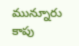మున్నూరు కాపు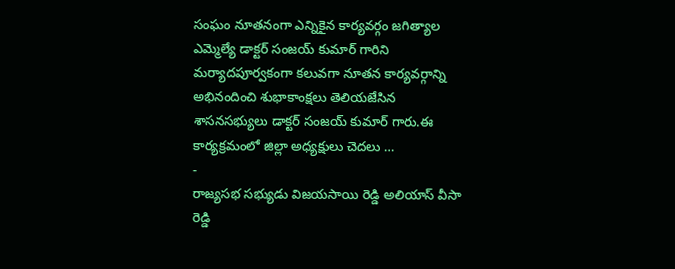సంఘం నూతనంగా ఎన్నికైన కార్యవర్గం జగిత్యాల ఎమ్మెల్యే డాక్టర్ సంజయ్ కుమార్ గారిని మర్యాదపూర్వకంగా కలువగా నూతన కార్యవర్గాన్ని అభినందించి శుభాకాంక్షలు తెలియజేసిన శాసనసభ్యులు డాక్టర్ సంజయ్ కుమార్ గారు.ఈ కార్యక్రమంలో జిల్లా అధ్యక్షులు చెదలు …
-
రాజ్యసభ సభ్యుడు విజయసాయి రెడ్డి అలియాస్ వీసా రెడ్డి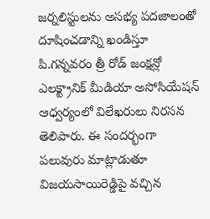జర్నలిస్టులను అసభ్య పదజాలంతో దూషించడాన్ని ఖండిస్తూ పి.గన్నవరం త్రీ రోడ్ జంక్షన్లో ఎలక్ట్రానిక్ మీడియా అసోసియేషన్ ఆధ్వర్యంలో విలేఖరులు నిరసన తెలిపారు. ఈ సందర్భంగా పలువురు మాట్లాడుతూ విజయసాయిరెడ్డిపై వచ్చిన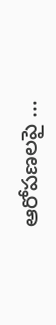ఆరోపణలపై …